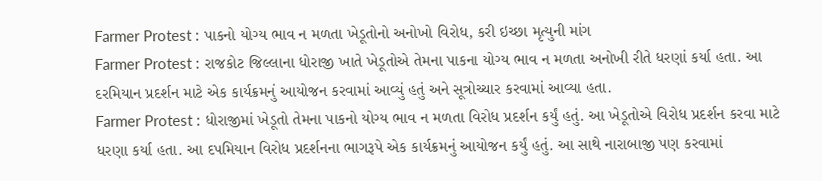Farmer Protest : પાકનો યોગ્ય ભાવ ન મળતા ખેડૂતોનો અનોખો વિરોધ, કરી ઇચ્છા મૃત્યુની માંગ
Farmer Protest : રાજકોટ જિલ્લાના ધોરાજી ખાતે ખેડૂતોએ તેમના પાકના યોગ્ય ભાવ ન મળતા અનોખી રીતે ધરણાં કર્યા હતા. આ દરમિયાન પ્રદર્શન માટે એક કાર્યક્રમનું આયોજન કરવામાં આવ્યું હતું અને સૂત્રોચ્ચાર કરવામાં આવ્યા હતા.
Farmer Protest : ધોરાજીમાં ખેડૂતો તેમના પાકનો યોગ્ય ભાવ ન મળતા વિરોધ પ્રદર્શન કર્યું હતું. આ ખેડૂતોએ વિરોધ પ્રદર્શન કરવા માટે ધરણા કર્યા હતા. આ દપમિયાન વિરોધ પ્રદર્શનના ભાગરૂપે એક કાર્યક્રમનું આયોજન કર્યું હતું. આ સાથે નારાબાજી પણ કરવામાં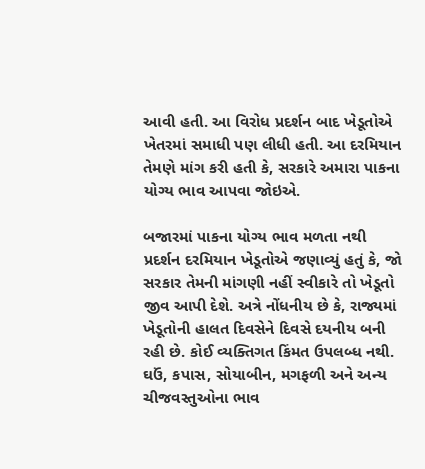આવી હતી. આ વિરોધ પ્રદર્શન બાદ ખેડૂતોએ ખેતરમાં સમાધી પણ લીધી હતી. આ દરમિયાન તેમણે માંગ કરી હતી કે, સરકારે અમારા પાકના યોગ્ય ભાવ આપવા જોઇએ.

બજારમાં પાકના યોગ્ય ભાવ મળતા નથી
પ્રદર્શન દરમિયાન ખેડૂતોએ જણાવ્યું હતું કે, જો સરકાર તેમની માંગણી નહીં સ્વીકારે તો ખેડૂતો જીવ આપી દેશે. અત્રે નોંધનીય છે કે, રાજ્યમાં ખેડૂતોની હાલત દિવસેને દિવસે દયનીય બની રહી છે. કોઈ વ્યક્તિગત કિંમત ઉપલબ્ધ નથી. ઘઉં, કપાસ, સોયાબીન, મગફળી અને અન્ય ચીજવસ્તુઓના ભાવ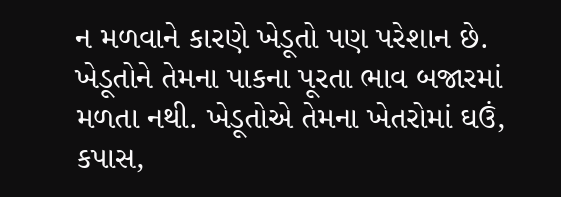ન મળવાને કારણે ખેડૂતો પણ પરેશાન છે. ખેડૂતોને તેમના પાકના પૂરતા ભાવ બજારમાં મળતા નથી. ખેડૂતોએ તેમના ખેતરોમાં ઘઉં, કપાસ,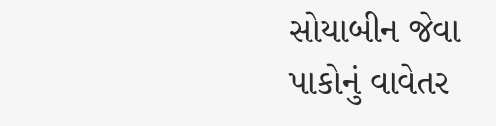સોયાબીન જેવા પાકોનું વાવેતર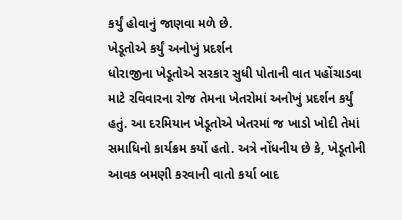કર્યું હોવાનું જાણવા મળે છે.
ખેડૂતોએ કર્યું અનોખું પ્રદર્શન
ધોરાજીના ખેડૂતોએ સરકાર સુધી પોતાની વાત પહોંચાડવા માટે રવિવારના રોજ તેમના ખેતરોમાં અનોખું પ્રદર્શન કર્યું હતું. આ દરમિયાન ખેડૂતોએ ખેતરમાં જ ખાડો ખોદી તેમાં સમાધિનો કાર્યક્રમ કર્યો હતો. અત્રે નોંધનીય છે કે, ખેડૂતોની આવક બમણી કરવાની વાતો કર્યા બાદ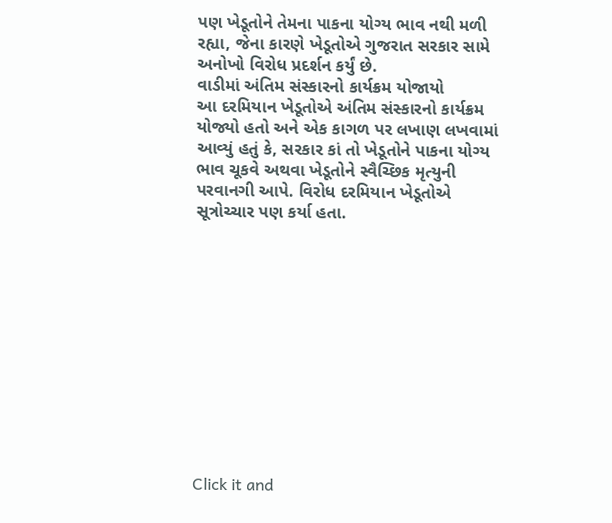પણ ખેડૂતોને તેમના પાકના યોગ્ય ભાવ નથી મળી રહ્યા, જેના કારણે ખેડૂતોએ ગુજરાત સરકાર સામે અનોખો વિરોધ પ્રદર્શન કર્યું છે.
વાડીમાં અંતિમ સંસ્કારનો કાર્યક્રમ યોજાયો
આ દરમિયાન ખેડૂતોએ અંતિમ સંસ્કારનો કાર્યક્રમ યોજ્યો હતો અને એક કાગળ પર લખાણ લખવામાં આવ્યું હતું કે, સરકાર કાં તો ખેડૂતોને પાકના યોગ્ય ભાવ ચૂકવે અથવા ખેડૂતોને સ્વૈચ્છિક મૃત્યુની પરવાનગી આપે. વિરોધ દરમિયાન ખેડૂતોએ સૂત્રોચ્ચાર પણ કર્યા હતા.












Click it and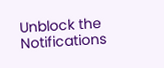Unblock the Notifications